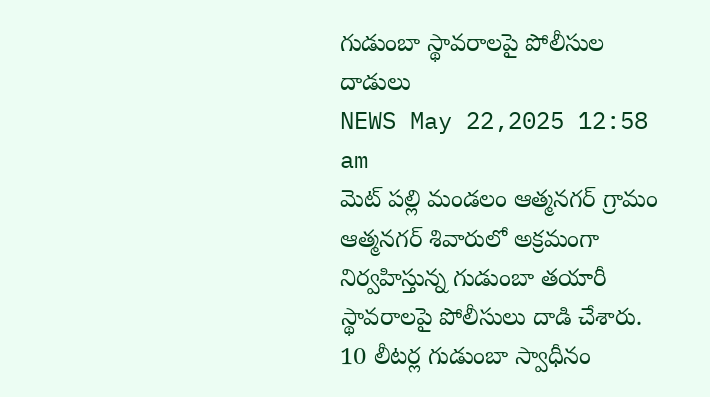గుడుంబా స్థావరాలపై పోలీసుల దాడులు
NEWS May 22,2025 12:58 am
మెట్ పల్లి మండలం ఆత్మనగర్ గ్రామం ఆత్మనగర్ శివారులో అక్రమంగా నిర్వహిస్తున్న గుడుంబా తయారీ స్థావరాలపై పోలీసులు దాడి చేశారు. 10 లీటర్ల గుడుంబా స్వాధీనం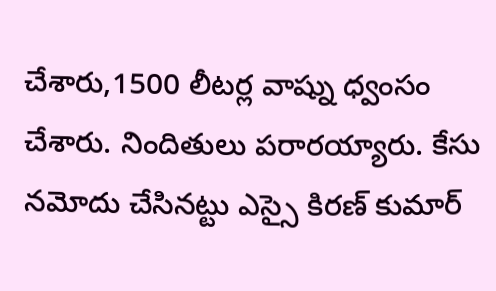చేశారు,1500 లీటర్ల వాష్ను ధ్వంసం చేశారు. నిందితులు పరారయ్యారు. కేసు నమోదు చేసినట్టు ఎస్సై కిరణ్ కుమార్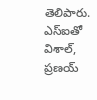తెలిపారు. ఎస్ఐతో విశాల్, ప్రణయ్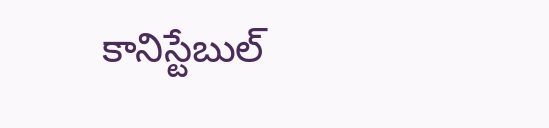కానిస్టేబుల్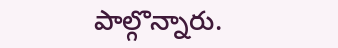పాల్గొన్నారు.